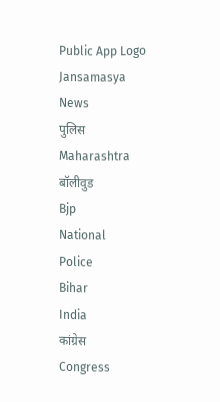Public App Logo
Jansamasya
News
पुलिस
Maharashtra
बॉलीवुड
Bjp
National
Police
Bihar
India
कांग्रेस
Congress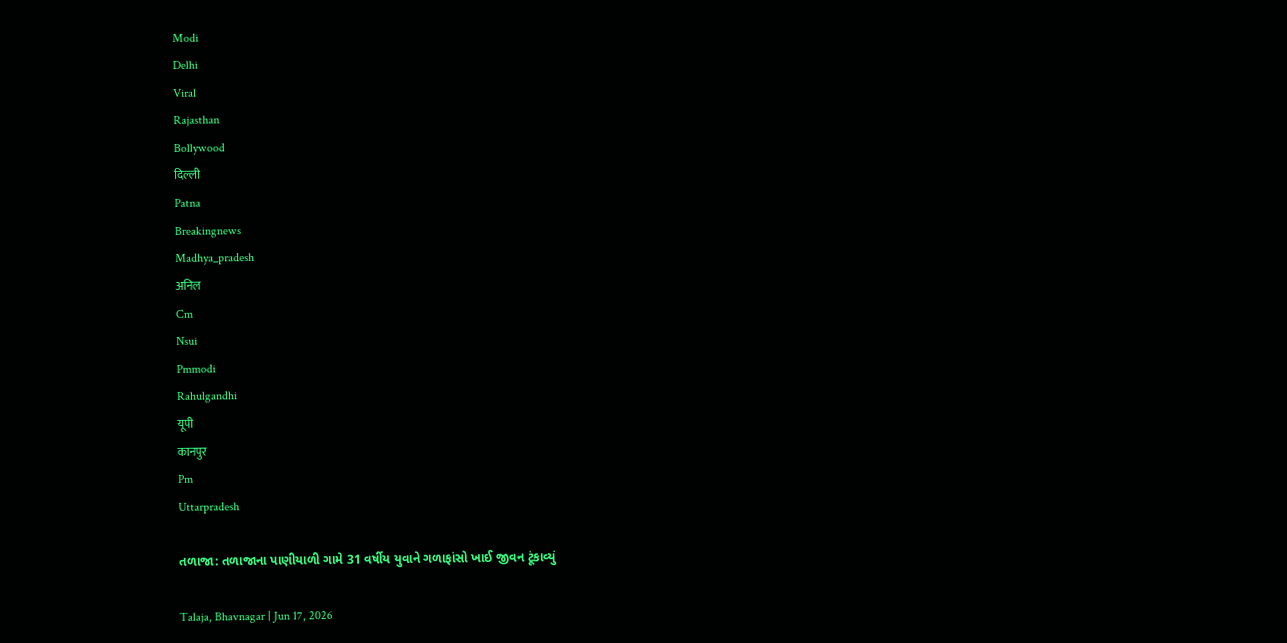Modi
Delhi
Viral
Rajasthan
Bollywood
दिल्ली
Patna
Breakingnews
Madhya_pradesh
अनिल
Cm
Nsui
Pmmodi
Rahulgandhi
यूपी
कानपुर
Pm
Uttarpradesh

તળાજા: તળાજાના પાણીયાળી ગામે 31 વર્ષીય યુવાને ગળાફાંસો ખાઈ જીવન ટૂંકાવ્યું

Talaja, Bhavnagar | Jun 17, 2026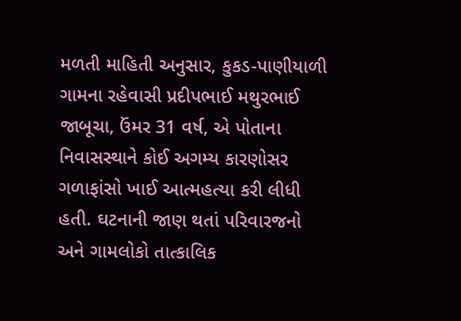મળતી માહિતી અનુસાર, કુકડ-પાણીયાળી ગામના રહેવાસી પ્રદીપભાઈ મથુરભાઈ જાબૂચા, ઉંમર 31 વર્ષ, એ પોતાના નિવાસસ્થાને કોઈ અગમ્ય કારણોસર ગળાફાંસો ખાઈ આત્મહત્યા કરી લીધી હતી. ઘટનાની જાણ થતાં પરિવારજનો અને ગામલોકો તાત્કાલિક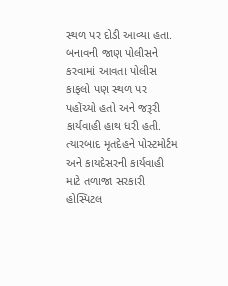સ્થળ પર દોડી આવ્યા હતા. બનાવની જાણ પોલીસને કરવામાં આવતા પોલીસ કાફલો પણ સ્થળ પર પહોંચ્યો હતો અને જરૂરી કાર્યવાહી હાથ ધરી હતી. ત્યારબાદ મૃતદેહને પોસ્ટમોર્ટમ અને કાયદેસરની કાર્યવાહી માટે તળાજા સરકારી હોસ્પિટલ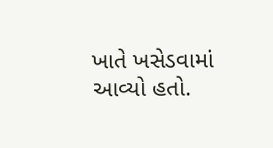ખાતે ખસેડવામાં આવ્યો હતો.